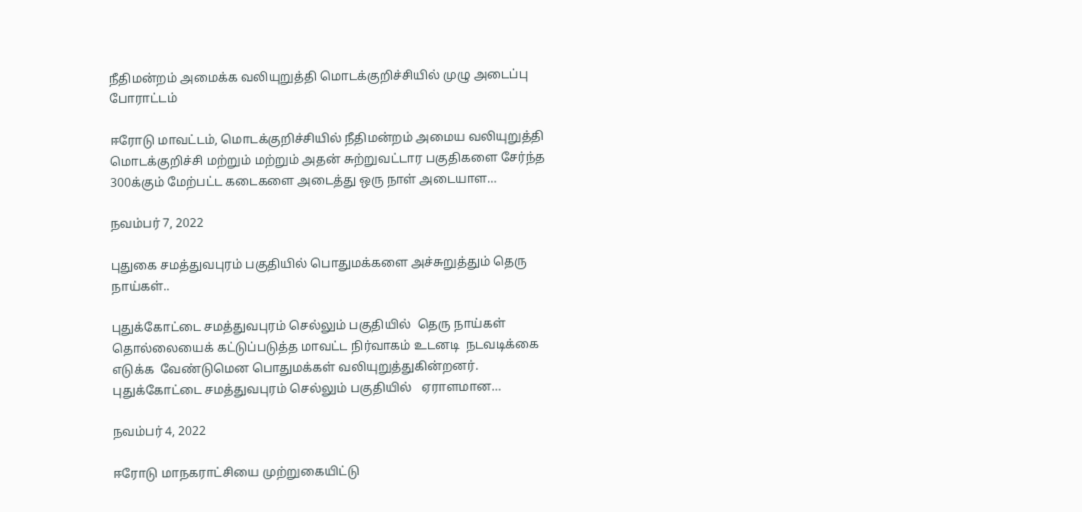நீதிமன்றம் அமைக்க வலியுறுத்தி மொடக்குறிச்சியில் முழு அடைப்பு போராட்டம்

ஈரோடு மாவட்டம், மொடக்குறிச்சியில் நீதிமன்றம் அமைய வலியுறுத்தி மொடக்குறிச்சி மற்றும் மற்றும் அதன் சுற்றுவட்டார பகுதிகளை சேர்ந்த 300க்கும் மேற்பட்ட கடைகளை அடைத்து ஒரு நாள் அடையாள…

நவம்பர் 7, 2022

புதுகை சமத்துவபுரம் பகுதியில் பொதுமக்களை அச்சுறுத்தும் தெரு நாய்கள்..

புதுக்கோட்டை சமத்துவபுரம் செல்லும் பகுதியில்  தெரு நாய்கள் தொல்லையைக் கட்டுப்படுத்த மாவட்ட நிர்வாகம் உடனடி  நடவடிக்கை எடுக்க  வேண்டுமென பொதுமக்கள் வலியுறுத்துகின்றனர். புதுக்கோட்டை சமத்துவபுரம் செல்லும் பகுதியில்   ஏராளமான…

நவம்பர் 4, 2022

ஈரோடு மாநகராட்சியை முற்றுகையிட்டு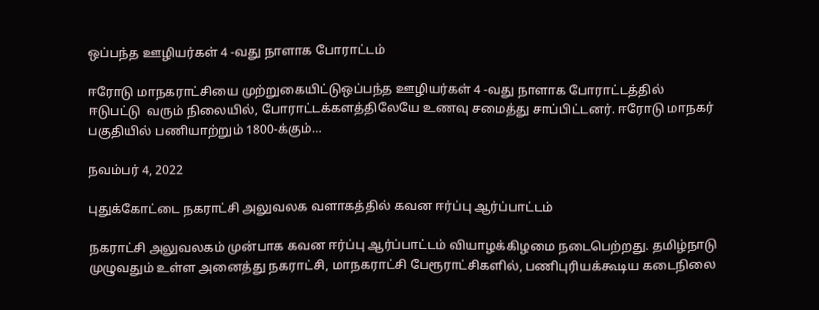ஒப்பந்த ஊழியர்கள் 4 -வது நாளாக போராட்டம்

ஈரோடு மாநகராட்சியை முற்றுகையிட்டுஒப்பந்த ஊழியர்கள் 4 -வது நாளாக போராட்டத்தில் ஈடுபட்டு  வரும் நிலையில், போராட்டக்களத்திலேயே உணவு சமைத்து சாப்பிட்டனர். ஈரோடு மாநகர் பகுதியில் பணியாற்றும் 1800-க்கும்…

நவம்பர் 4, 2022

புதுக்கோட்டை நகராட்சி அலுவலக வளாகத்தில் கவன ஈர்ப்பு ஆர்ப்பாட்டம்

நகராட்சி அலுவலகம் முன்பாக கவன ஈர்ப்பு ஆர்ப்பாட்டம் வியாழக்கிழமை நடைபெற்றது. தமிழ்நாடு முழுவதும் உள்ள அனைத்து நகராட்சி, மாநகராட்சி பேரூராட்சிகளில், பணிபுரியக்கூடிய கடைநிலை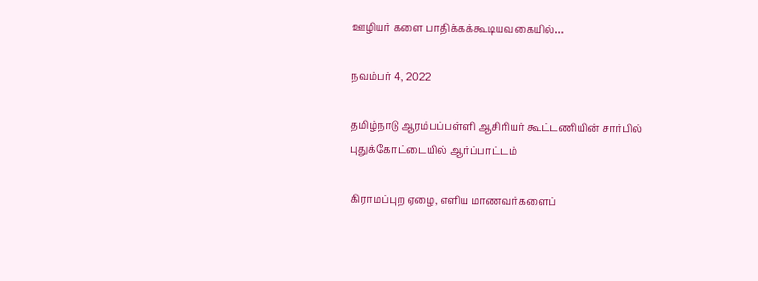ஊழியர் களை பாதிக்கக்கூடியவகையில்…

நவம்பர் 4, 2022

தமிழ்நாடு ஆரம்பப்பள்ளி ஆசிரியர் கூட்டணியின் சார்பில் புதுக்கோட்டையில் ஆர்ப்பாட்டம்

கிராமப்புற ஏழை, எளிய மாணவர்களைப்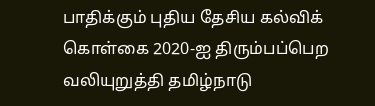பாதிக்கும் புதிய தேசிய கல்விக் கொள்கை 2020-ஐ திரும்பப்பெற வலியுறுத்தி தமிழ்நாடு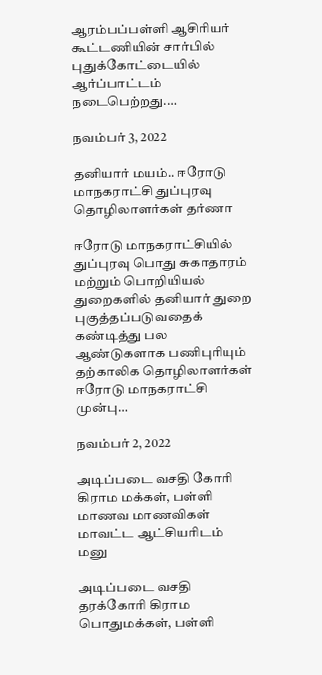ஆரம்பப்பள்ளி ஆசிரியர் கூட்டணியின் சார்பில் புதுக்கோட்டையில்  ஆர்ப்பாட்டம் நடைபெற்றது.…

நவம்பர் 3, 2022

தனியார் மயம்.. ஈரோடு மாநகராட்சி துப்புரவு தொழிலாளர்கள் தர்ணா

ஈரோடு மாநகராட்சியில் துப்புரவு பொது சுகாதாரம் மற்றும் பொறியியல் துறைகளில் தனியார் துறை புகுத்தப்படுவதைக் கண்டித்து பல ஆண்டுகளாக பணிபுரியும் தற்காலிக தொழிலாளர்கள் ஈரோடு மாநகராட்சி முன்பு…

நவம்பர் 2, 2022

அடிப்படை வசதி கோரி கிராம மக்கள், பள்ளி மாணவ மாணவிகள் மாவட்ட ஆட்சியரிடம் மனு

அடிப்படை வசதி தரக்கோரி கிராம பொதுமக்கள், பள்ளி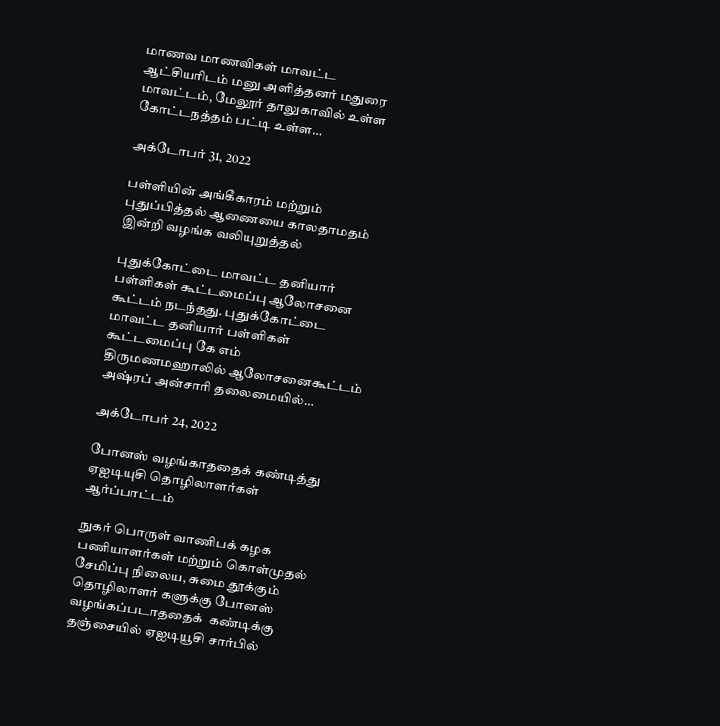மாணவ மாணவிகள் மாவட்ட ஆட்சியரிடம் மனு அளித்தனர் மதுரை மாவட்டம், மேலூர் தாலுகாவில் உள்ள கோட்டநத்தம் பட்டி உள்ள…

அக்டோபர் 31, 2022

பள்ளியின் அங்கீகாரம் மற்றும் புதுப்பித்தல் ஆணையை காலதாமதம் இன்றி வழங்க வலியுறுத்தல்

புதுக்கோட்டை மாவட்ட தனியார் பள்ளிகள் கூட்டமைப்பு ஆலோசனை கூட்டம் நடந்தது. புதுக்கோட்டை மாவட்ட தனியார் பள்ளிகள் கூட்டமைப்பு கே எம் திருமணமஹாலில் ஆலோசனைகூட்டம் அஷ்ரப் அன்சாரி தலைமையில்…

அக்டோபர் 24, 2022

போனஸ் வழங்காததைக் கண்டித்து ஏஐடியுசி தொழிலாளர்கள் ஆர்ப்பாட்டம்

நுகர் பொருள் வாணிபக் கழக பணியாளர்கள் மற்றும் கொள்முதல் சேமிப்பு நிலைய, சுமை தூக்கும் தொழிலாளர் களுக்கு போனஸ் வழங்கப்படாததைக்  கண்டிக்கு தஞ்சையில் ஏஐடியூசி சார்பில்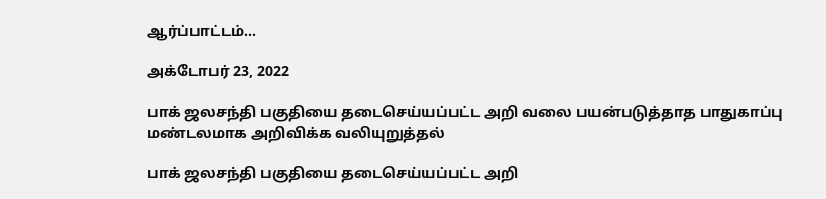ஆர்ப்பாட்டம்…

அக்டோபர் 23, 2022

பாக் ஜலசந்தி பகுதியை தடைசெய்யப்பட்ட அறி வலை பயன்படுத்தாத பாதுகாப்பு மண்டலமாக அறிவிக்க வலியுறுத்தல்

பாக் ஜலசந்தி பகுதியை தடைசெய்யப்பட்ட அறி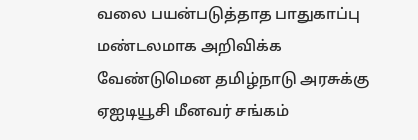வலை பயன்படுத்தாத பாதுகாப்பு மண்டலமாக அறிவிக்க வேண்டுமென தமிழ்நாடு அரசுக்கு ஏஐடியூசி மீனவர் சங்கம்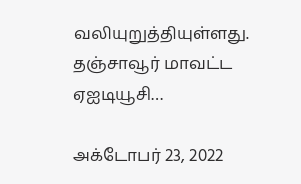வலியுறுத்தியுள்ளது. தஞ்சாவூர் மாவட்ட ஏஐடியூசி…

அக்டோபர் 23, 2022